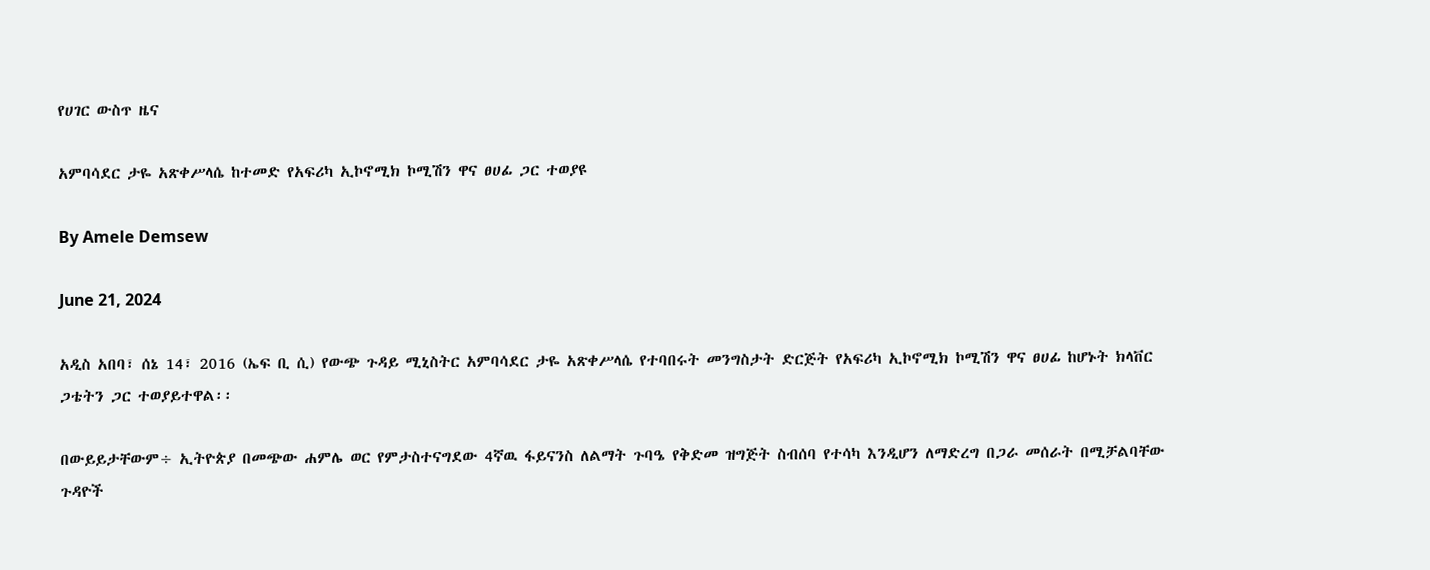የሀገር ውስጥ ዜና

አምባሳደር ታዬ አጽቀሥላሴ ከተመድ የአፍሪካ ኢኮኖሚክ ኮሚሽን ዋና ፀሀፊ ጋር ተወያዩ

By Amele Demsew

June 21, 2024

አዲስ አበባ፣ ሰኔ 14፣ 2016 (ኤፍ ቢ ሲ) የውጭ ጉዳይ ሚኒስትር አምባሳደር ታዬ አጽቀሥላሴ የተባበሩት መንግስታት ድርጅት የአፍሪካ ኢኮኖሚክ ኮሚሽን ዋና ፀሀፊ ከሆኑት ክላቨር ጋቴትን ጋር ተወያይተዋል፡፡

በውይይታቸውም÷ ኢትዮጵያ በመጭው ሐምሌ ወር የምታስተናግደው 4ኛዉ ፋይናንስ ለልማት ጉባዔ የቅድመ ዝግጅት ስብሰባ የተሳካ እንዲሆን ለማድረግ በጋራ መሰራት በሚቻልባቸው ጉዳዮች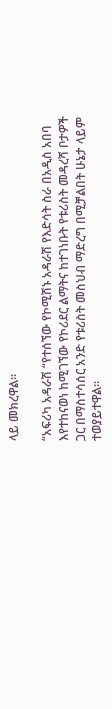ላይ መክረዋል፡፡

“አፍሪካ አዳራሽ “የተሰኘው የኮሚሽኑ አዳራሽ የእድሳት ስራ በአዲስ አበባ እየተከናወነ ከሚገኘው የኮሪደር ልማትና ከተገነቡት የቱሪስት መዳረሻ ቦታዎች ጋር በማስተሳሰር አንድ የቱሪስት መስህብ ማድረግ በሚቻልበት ሁኔታ ላይም ተወያይተዋል፡፡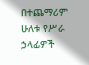በተጨማሪም ሁለቱ የሥራ ኃላፊዎች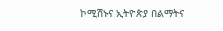ኮሚሽኑና ኢትዮጵያ በልማትና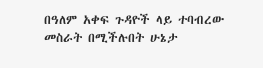በዓለም አቀፍ ጉዳዮች ላይ ተባብረው መስራት በሚችሉበት ሁኔታ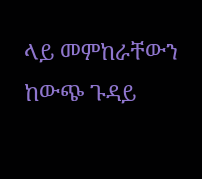ላይ መምከራቸውን ከውጭ ጉዳይ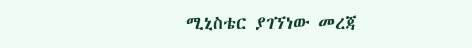ሚኒስቴር ያገኘነው መረጃ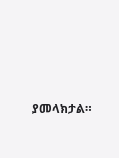ያመላክታል።